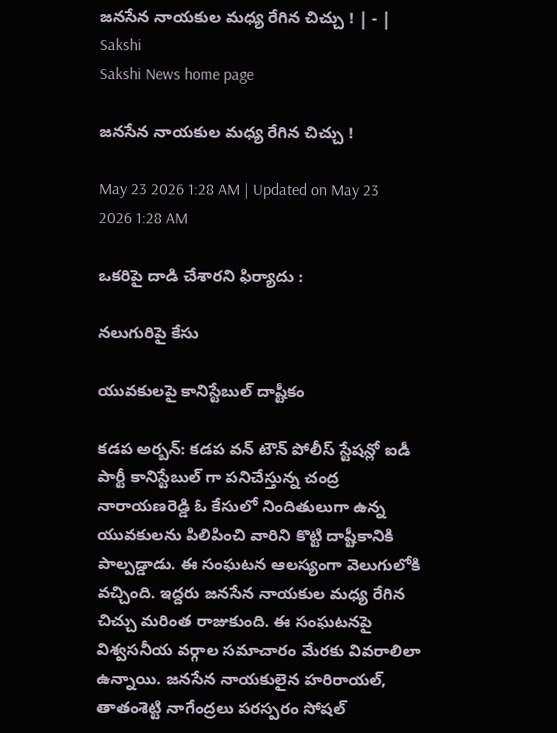జనసేన నాయకుల మధ్య రేగిన చిచ్చు ! | - | Sakshi
Sakshi News home page

జనసేన నాయకుల మధ్య రేగిన చిచ్చు !

May 23 2026 1:28 AM | Updated on May 23 2026 1:28 AM

ఒకరిపై దాడి చేశారని ఫిర్యాదు :

నలుగురిపై కేసు

యువకులపై కానిస్టేబుల్‌ దాష్టీకం

కడప అర్బన్‌: కడప వన్‌ టౌన్‌ పోలీస్‌ స్టేషన్లో ఐడీ పార్టీ కానిస్టేబుల్‌ గా పనిచేస్తున్న చంద్ర నారాయణరెడ్డి ఓ కేసులో నిందితులుగా ఉన్న యువకులను పిలిపించి వారిని కొట్టి దాష్టీకానికి పాల్పడ్డాడు. ఈ సంఘటన ఆలస్యంగా వెలుగులోకి వచ్చింది. ఇద్దరు జనసేన నాయకుల మధ్య రేగిన చిచ్చు మరింత రాజుకుంది. ఈ సంఘటనపై విశ్వసనీయ వర్గాల సమాచారం మేరకు వివరాలిలా ఉన్నాయి. జనసేన నాయకులైన హరిరాయల్‌, తాతంశెట్టి నాగేంద్రలు పరస్పరం సోషల్‌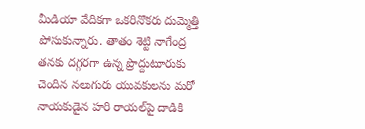మీడియా వేదికగా ఒకరినొకరు దుమ్మెత్తి పోసుకున్నారు. తాతం శెట్టి నాగేంద్ర తనకు దగ్గరగా ఉన్న ప్రొద్దుటూరుకు చెందిన నలుగురు యువకులను మరో నాయకుడైన హరి రాయల్‌పై దాడికి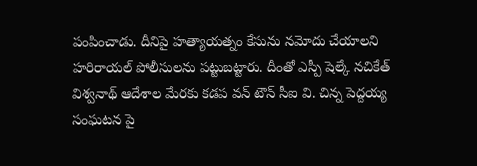పంపించాడు. దీనిపై హత్యాయత్నం కేసును నమోదు చేయాలని హరిరాయల్‌ పోలీసులను పట్టుబట్టారు. దీంతో ఎస్పీ షెల్కే నచికేత్‌ విశ్వనాథ్‌ ఆదేశాల మేరకు కడప వన్‌ టౌన్‌ సీఐ వి. చిన్న పెద్దయ్య సంఘటన పై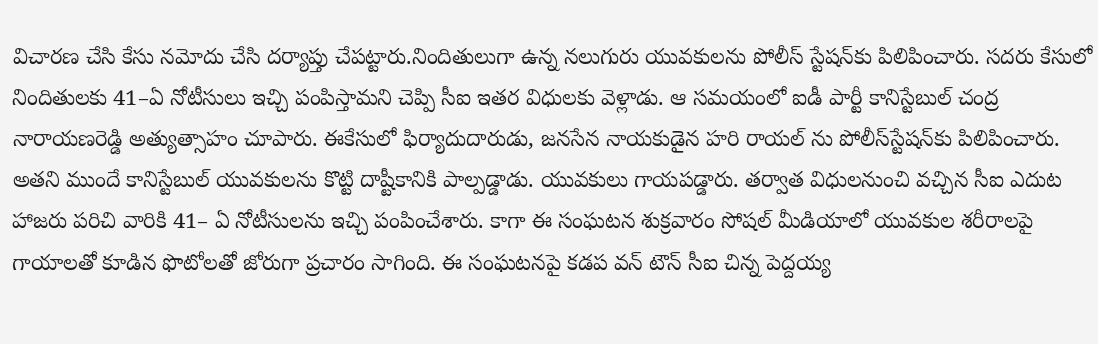విచారణ చేసి కేసు నమోదు చేసి దర్యాప్తు చేపట్టారు.నిందితులుగా ఉన్న నలుగురు యువకులను పోలీస్‌ స్టేషన్‌కు పిలిపించారు. సదరు కేసులో నిందితులకు 41–ఏ నోటీసులు ఇచ్చి పంపిస్తామని చెప్పి సీఐ ఇతర విధులకు వెళ్లాడు. ఆ సమయంలో ఐడీ పార్టీ కానిస్టేబుల్‌ చంద్ర నారాయణరెడ్డి అత్యుత్సాహం చూపారు. ఈకేసులో ఫిర్యాదుదారుడు, జనసేన నాయకుడైన హరి రాయల్‌ ను పోలీస్‌స్టేషన్‌కు పిలిపించారు. అతని ముందే కానిస్టేబుల్‌ యువకులను కొట్టి దాష్టీకానికి పాల్పడ్డాడు. యువకులు గాయపడ్డారు. తర్వాత విధులనుంచి వచ్చిన సీఐ ఎదుట హాజరు పరిచి వారికి 41– ఏ నోటీసులను ఇచ్చి పంపించేశారు. కాగా ఈ సంఘటన శుక్రవారం సోషల్‌ మీడియాలో యువకుల శరీరాలపై గాయాలతో కూడిన ఫొటోలతో జోరుగా ప్రచారం సాగింది. ఈ సంఘటనపై కడప వన్‌ టౌన్‌ సీఐ చిన్న పెద్దయ్య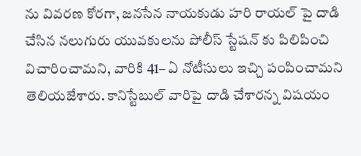ను వివరణ కోరగా, జనసేన నాయకుడు హరి రాయల్‌ పై దాడి చేసిన నలుగురు యువకులను పోలీస్‌ స్టేషన్‌ కు పిలిపించి విచారించామని, వారికి 41– ఏ నోటీసులు ఇచ్చి పంపించామని తెలియజేశారు. కానిస్టేబుల్‌ వారిపై దాడి చేశారన్న విషయం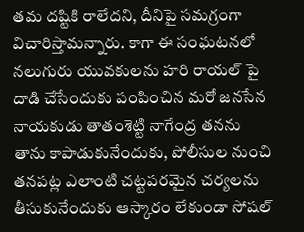తమ దష్టికి రాలేదని, దీనిపై సమగ్రంగా విచారిస్తామన్నారు. కాగా ఈ సంఘటనలో నలుగురు యువకులను హరి రాయల్‌ పై దాడి చేసేందుకు పంపించిన మరో జనసేన నాయకుడు తాతంశెట్టి నాగేంద్ర తనను తాను కాపాడుకునేందుకు, పోలీసుల నుంచి తనపట్ల ఎలాంటి చట్టపరమైన చర్యలను తీసుకునేందుకు ఆస్కారం లేకుండా సోషల్‌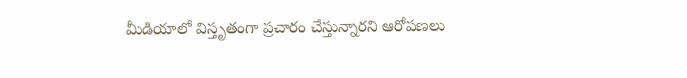మీడియాలో విస్తృతంగా ప్రచారం చేస్తున్నారని ఆరోపణలు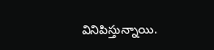వినిపిస్తున్నాయి.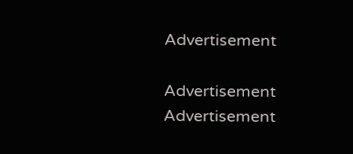Advertisement

Advertisement
Advertisement